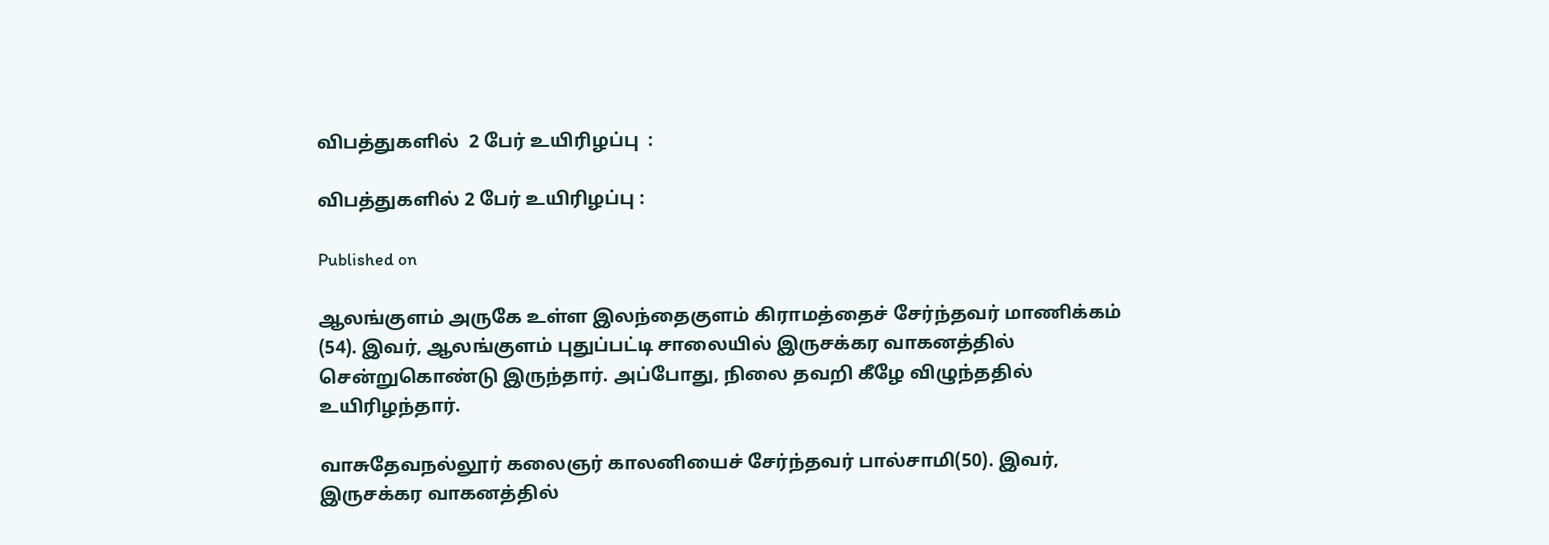விபத்துகளில்  2 பேர் உயிரிழப்பு  :

விபத்துகளில் 2 பேர் உயிரிழப்பு :

Published on

ஆலங்குளம் அருகே உள்ள இலந்தைகுளம் கிராமத்தைச் சேர்ந்தவர் மாணிக்கம் (54). இவர், ஆலங்குளம் புதுப்பட்டி சாலையில் இருசக்கர வாகனத்தில் சென்றுகொண்டு இருந்தார். அப்போது, நிலை தவறி கீழே விழுந்ததில் உயிரிழந்தார்.

வாசுதேவநல்லூர் கலைஞர் காலனியைச் சேர்ந்தவர் பால்சாமி(50). இவர், இருசக்கர வாகனத்தில்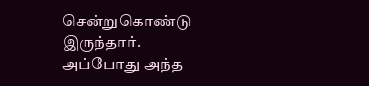சென்றுகொண்டு இருந்தார். அப்போது அந்த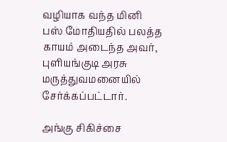வழியாக வந்த மினி பஸ் மோதியதில் பலத்த காயம் அடைந்த அவர், புளியங்குடி அரசு மருத்துவமனையில் சேர்க்கப்பட்டார்.

அங்கு சிகிச்சை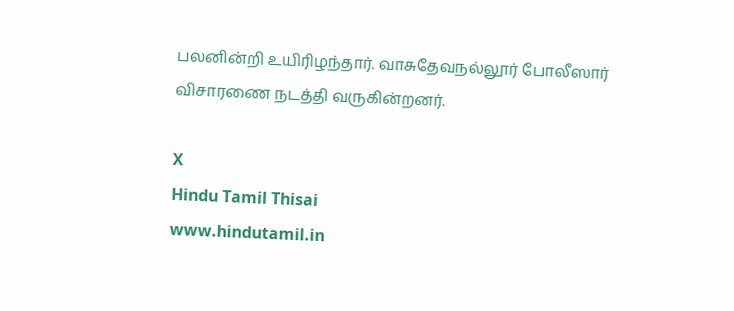பலனின்றி உயிரிழந்தார். வாசுதேவநல்லூர் போலீஸார் விசாரணை நடத்தி வருகின்றனர்.

X
Hindu Tamil Thisai
www.hindutamil.in